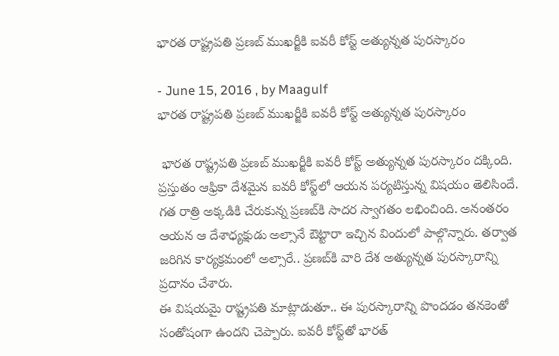భారత రాష్ట్రపతి ప్రణబ్‌ ముఖర్జీకి ఐవరీ కోస్ట్‌ అత్యున్నత పురస్కారం

- June 15, 2016 , by Maagulf
భారత రాష్ట్రపతి ప్రణబ్‌ ముఖర్జీకి ఐవరీ కోస్ట్‌ అత్యున్నత పురస్కారం

 భారత రాష్ట్రపతి ప్రణబ్‌ ముఖర్జీకి ఐవరీ కోస్ట్‌ అత్యున్నత పురస్కారం దక్కింది. ప్రస్తుతం ఆఫ్రికా దేశమైన ఐవరీ కోస్ట్‌లో ఆయన పర్యటిస్తున్న విషయం తెలిసిందే. గత రాత్రి అక్కడికి చేరుకున్న ప్రణబ్‌కి సాదర స్వాగతం లభించింది. అనంతరం ఆయన ఆ దేశాధ్యక్షుడు అల్సానే ఔట్టారా ఇచ్చిన విందులో పాల్గొన్నారు. తర్వాత జరిగిన కార్యక్రమంలో అల్సారే.. ప్రణబ్‌కి వారి దేశ అత్యున్నత పురస్కారాన్ని ప్రదానం చేశారు.
ఈ విషయమై రాష్ట్రపతి మాట్లాడుతూ.. ఈ పురస్కారాన్ని పొందడం తనకెంతో సంతోషంగా ఉందని చెప్పారు. ఐవరీ కోస్ట్‌తో భారత్‌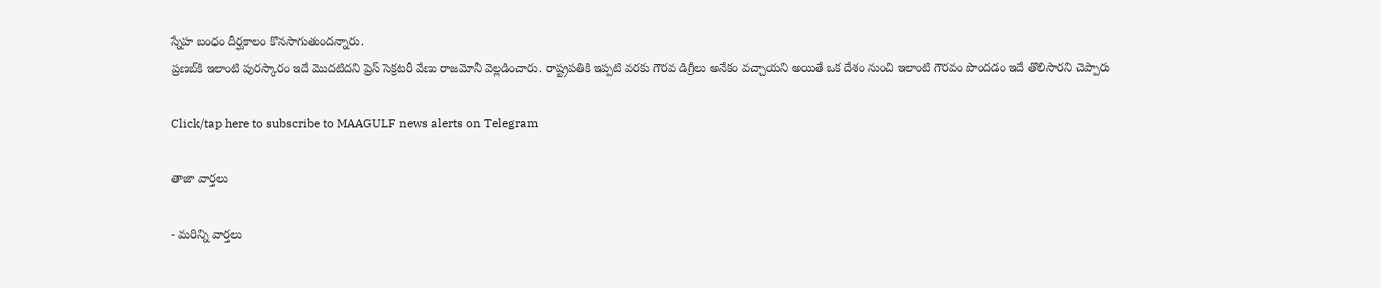స్నేహ బంధం దీర్ఘకాలం కొనసాగుతుందన్నారు.
ప్రణబ్‌కి ఇలాంటి పురస్కారం ఇదే మొదటిదని ప్రెస్‌ సెక్రటరీ వేణు రాజమోనీ వెల్లడించారు. రాష్ట్రపతికి ఇప్పటి వరకు గౌరవ డిగ్రీలు అనేకం వచ్చాయని అయితే ఒక దేశం నుంచి ఇలాంటి గౌరవం పొందడం ఇదే తొలిసారని చెప్పారు

Click/tap here to subscribe to MAAGULF news alerts on Telegram

తాజా వార్తలు

- మరిన్ని వార్తలు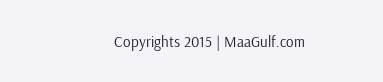Copyrights 2015 | MaaGulf.com